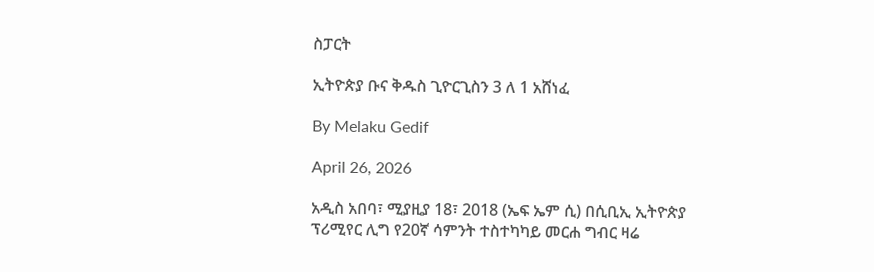ስፓርት

ኢትዮጵያ ቡና ቅዱስ ጊዮርጊስን 3 ለ 1 አሸነፈ

By Melaku Gedif

April 26, 2026

አዲስ አበባ፣ ሚያዚያ 18፣ 2018 (ኤፍ ኤም ሲ) በሲቢኢ ኢትዮጵያ ፕሪሚየር ሊግ የ20ኛ ሳምንት ተስተካካይ መርሐ ግብር ዛሬ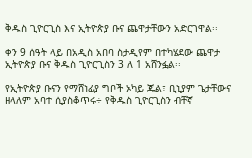ቅዱስ ጊዮርጊስ እና ኢትዮጵያ ቡና ጨዋታቸውን አድርገዋል፡፡

ቀን 9 ሰዓት ላይ በአዲስ አበባ ስታዲየም በተካሄደው ጨዋታ ኢትዮጵያ ቡና ቅዱስ ጊዮርጊስን 3 ለ 1 አሸንፏል፡፡

የኢትዮጵያ ቡናን የማሸነፊያ ግቦች ኦካይ ጁል፣ ቢኒያም ጌታቸውና ዘላለም አባተ ሲያስቆጥሩ÷ የቅዱስ ጊዮርጊስን ብቸኛ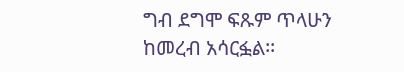ግብ ደግሞ ፍጹም ጥላሁን ከመረብ አሳርፏል፡፡